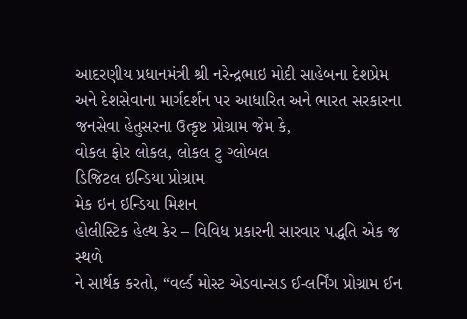આદરણીય પ્રધાનમંત્રી શ્રી નરેન્દ્રભાઇ મોદી સાહેબના દેશપ્રેમ અને દેશસેવાના માર્ગદર્શન પર આધારિત અને ભારત સરકારના જનસેવા હેતુસરના ઉત્કૃષ્ટ પ્રોગ્રામ જેમ કે,
વોકલ ફોર લોકલ, લોકલ ટુ ગ્લોબલ
ડિજિટલ ઇન્ડિયા પ્રોગ્રામ
મેક ઇન ઇન્ડિયા મિશન
હોલીસ્ટિક હેલ્થ કેર – વિવિધ પ્રકારની સારવાર પદ્ધતિ એક જ સ્થળે
ને સાર્થક કરતો, “વર્લ્ડ મોસ્ટ એડવાન્સડ ઈ-લર્નિંગ પ્રોગ્રામ ઈન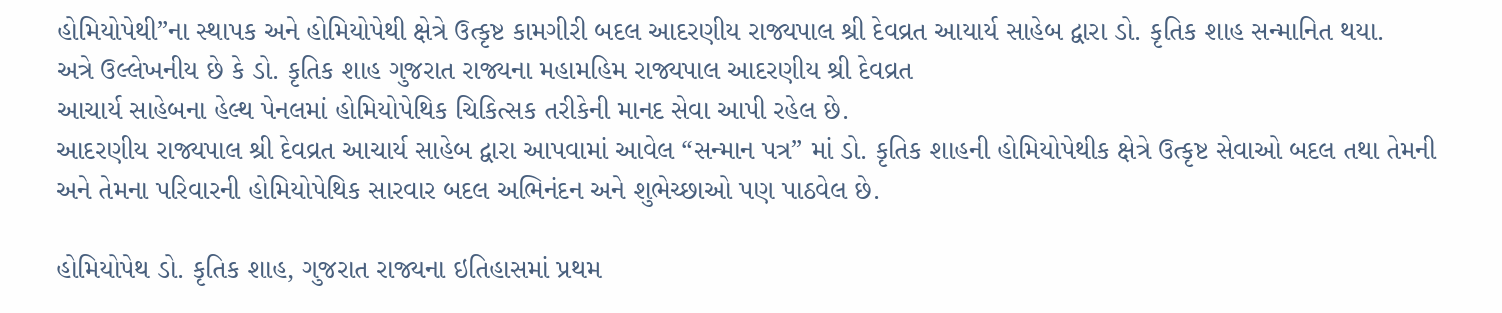હોમિયોપેથી”ના સ્થાપક અને હોમિયોપેથી ક્ષેત્રે ઉત્કૃષ્ટ કામગીરી બદલ આદરણીય રાજ્યપાલ શ્રી દેવવ્રત આયાર્ય સાહેબ દ્વારા ડો. કૃતિક શાહ સન્માનિત થયા.
અત્રે ઉલ્લેખનીય છે કે ડો. કૃતિક શાહ ગુજરાત રાજ્યના મહામહિમ રાજ્યપાલ આદરણીય શ્રી દેવવ્રત
આચાર્ય સાહેબના હેલ્થ પેનલમાં હોમિયોપેથિક ચિકિત્સક તરીકેની માનદ સેવા આપી રહેલ છે.
આદરણીય રાજ્યપાલ શ્રી દેવવ્રત આચાર્ય સાહેબ દ્વારા આપવામાં આવેલ “સન્માન પત્ર” માં ડો. કૃતિક શાહની હોમિયોપેથીક ક્ષેત્રે ઉત્કૃષ્ટ સેવાઓ બદલ તથા તેમની અને તેમના પરિવારની હોમિયોપેથિક સારવાર બદલ અભિનંદન અને શુભેચ્છાઓ પણ પાઠવેલ છે.

હોમિયોપેથ ડો. કૃતિક શાહ, ગુજરાત રાજ્યના ઇતિહાસમાં પ્રથમ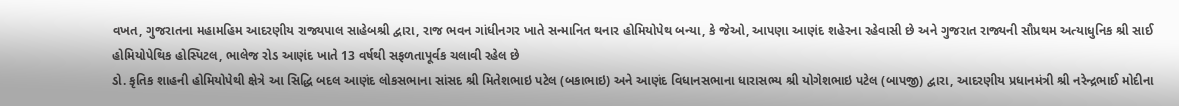વખત, ગુજરાતના મહામહિમ આદરણીય રાજ્યપાલ સાહેબશ્રી દ્વારા, રાજ ભવન ગાંધીનગર ખાતે સન્માનિત થનાર હોમિયોપેથ બન્યા, કે જેઓ, આપણા આણંદ શહેરના રહેવાસી છે અને ગુજરાત રાજ્યની સૌપ્રથમ અત્યાધુનિક શ્રી સાઈ હોમિયોપેથિક હોસ્પિટલ, ભાલેજ રોડ આણંદ ખાતે 13 વર્ષથી સફળતાપૂર્વક ચલાવી રહેલ છે
ડો. કૃતિક શાહની હોમિયોપેથી ક્ષેત્રે આ સિદ્ધિ બદલ આણંદ લોકસભાના સાંસદ શ્રી મિતેશભાઇ પટેલ (બકાભાઇ) અને આણંદ વિધાનસભાના ધારાસભ્ય શ્રી યોગેશભાઇ પટેલ (બાપજી) દ્વારા, આદરણીય પ્રધાનમંત્રી શ્રી નરેન્દ્રભાઈ મોદીના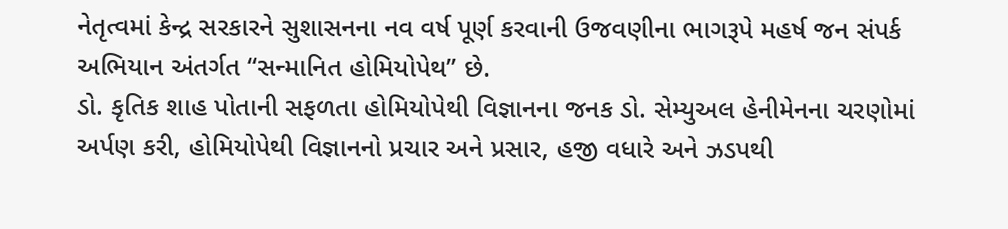નેતૃત્વમાં કેન્દ્ર સરકારને સુશાસનના નવ વર્ષ પૂર્ણ કરવાની ઉજવણીના ભાગરૂપે મહર્ષ જન સંપર્ક અભિયાન અંતર્ગત “સન્માનિત હોમિયોપેથ” છે.
ડો. કૃતિક શાહ પોતાની સફળતા હોમિયોપેથી વિજ્ઞાનના જનક ડો. સેમ્યુઅલ હેનીમેનના ચરણોમાં અર્પણ કરી, હોમિયોપેથી વિજ્ઞાનનો પ્રચાર અને પ્રસાર, હજી વધારે અને ઝડપથી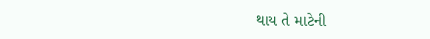થાય તે માટેની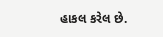હાકલ કરેલ છે.